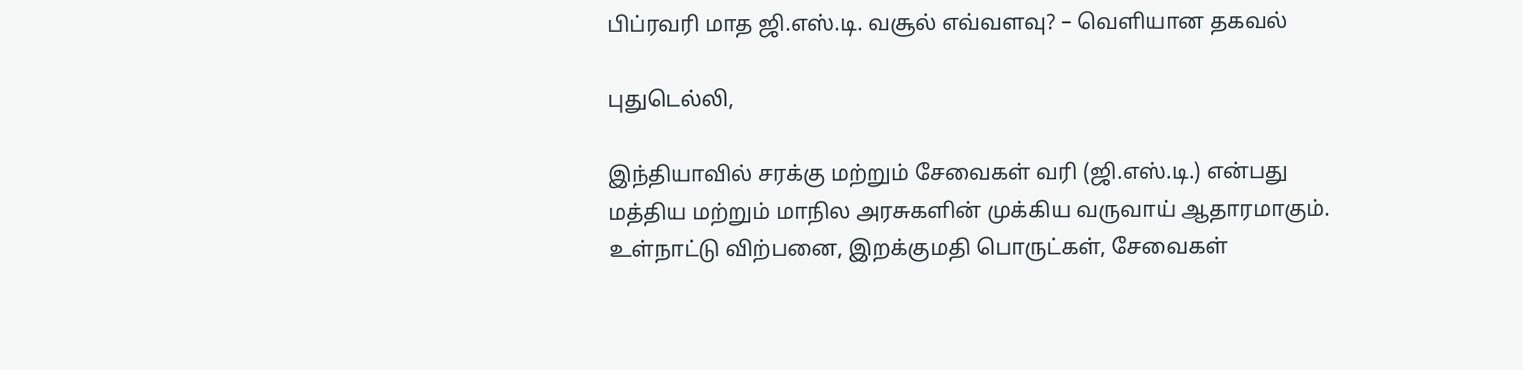பிப்ரவரி மாத ஜி.எஸ்.டி. வசூல் எவ்வளவு? – வெளியான தகவல்

புதுடெல்லி,

இந்தியாவில் சரக்கு மற்றும் சேவைகள் வரி (ஜி.எஸ்.டி.) என்பது மத்திய மற்றும் மாநில அரசுகளின் முக்கிய வருவாய் ஆதாரமாகும். உள்நாட்டு விற்பனை, இறக்குமதி பொருட்கள், சேவைகள்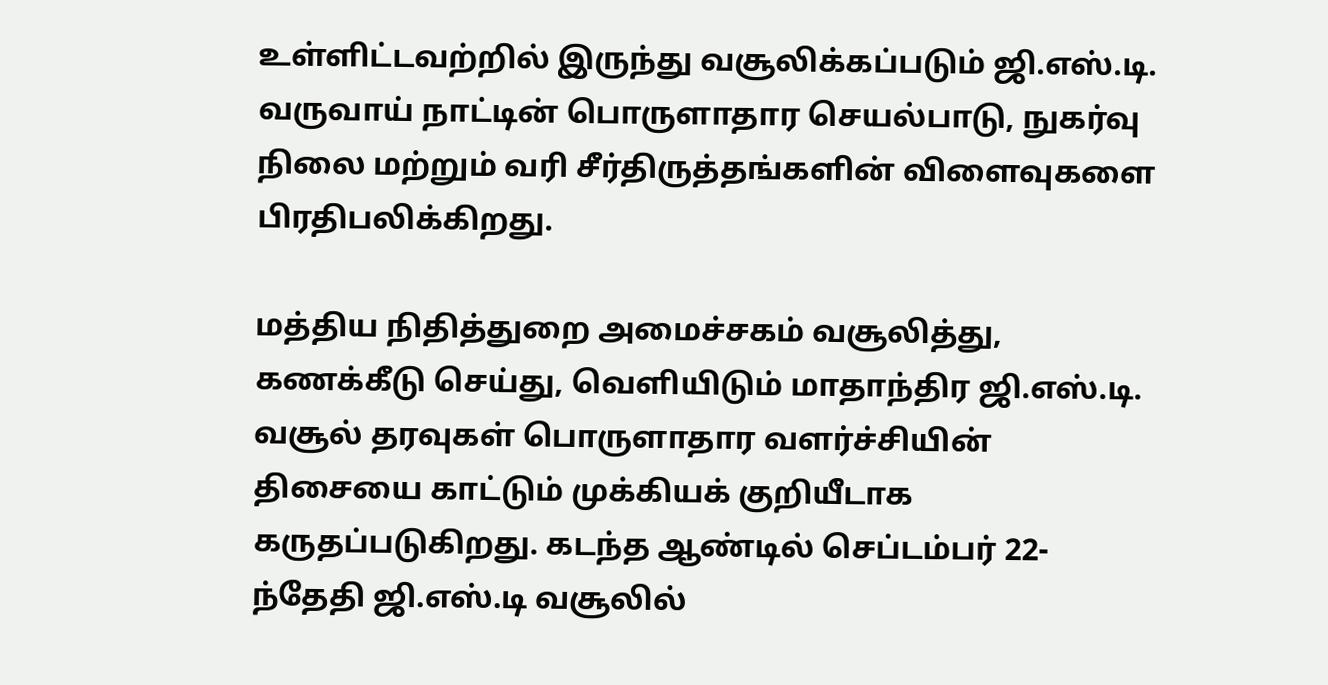உள்ளிட்டவற்றில் இருந்து வசூலிக்கப்படும் ஜி.எஸ்.டி. வருவாய் நாட்டின் பொருளாதார செயல்பாடு, நுகர்வு நிலை மற்றும் வரி சீர்திருத்தங்களின் விளைவுகளை பிரதிபலிக்கிறது.

மத்திய நிதித்துறை அமைச்சகம் வசூலித்து, கணக்கீடு செய்து, வெளியிடும் மாதாந்திர ஜி.எஸ்.டி. வசூல் தரவுகள் பொருளாதார வளர்ச்சியின் திசையை காட்டும் முக்கியக் குறியீடாக கருதப்படுகிறது. கடந்த ஆண்டில் செப்டம்பர் 22-ந்தேதி ஜி.எஸ்.டி வசூலில்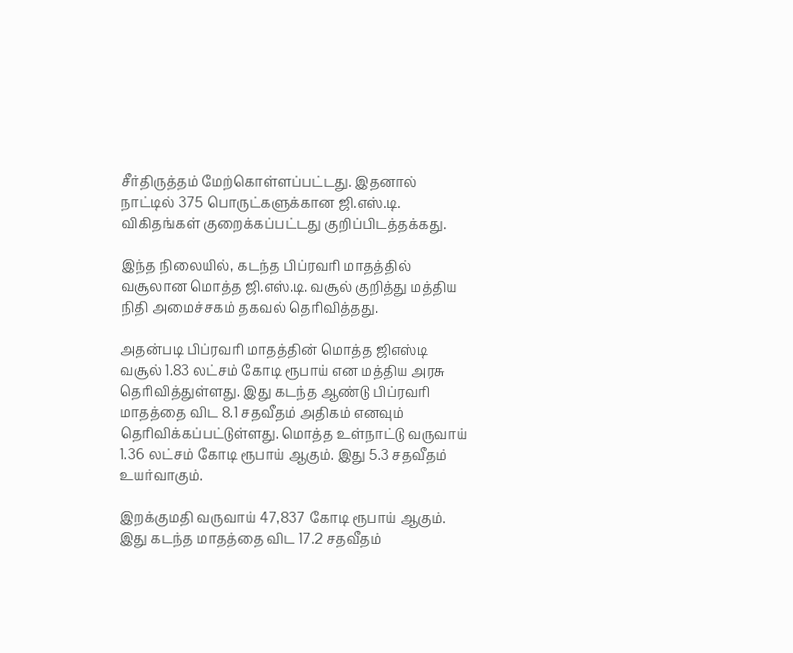சீர்திருத்தம் மேற்கொள்ளப்பட்டது. இதனால் நாட்டில் 375 பொருட்களுக்கான ஜி.எஸ்.டி. விகிதங்கள் குறைக்கப்பட்டது குறிப்பிடத்தக்கது.

இந்த நிலையில், கடந்த பிப்ரவரி மாதத்தில் வசூலான மொத்த ஜி.எஸ்.டி. வசூல் குறித்து மத்திய நிதி அமைச்சகம் தகவல் தெரிவித்தது.

அதன்படி பிப்ரவரி மாதத்தின் மொத்த ஜிஎஸ்டி வசூல் 1.83 லட்சம் கோடி ரூபாய் என மத்திய அரசு தெரிவித்துள்ளது. இது கடந்த ஆண்டு பிப்ரவரி மாதத்தை விட 8.1 சதவீதம் அதிகம் எனவும் தெரிவிக்கப்பட்டுள்ளது. மொத்த உள்நாட்டு வருவாய் 1.36 லட்சம் கோடி ரூபாய் ஆகும். இது 5.3 சதவீதம் உயர்வாகும்.

இறக்குமதி வருவாய் 47,837 கோடி ரூபாய் ஆகும். இது கடந்த மாதத்தை விட 17.2 சதவீதம்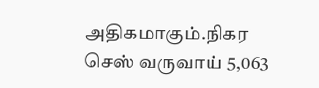அதிகமாகும்.நிகர செஸ் வருவாய் 5,063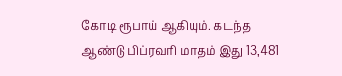கோடி ரூபாய் ஆகியும். கடந்த ஆண்டு பிப்ரவரி மாதம் இது 13,481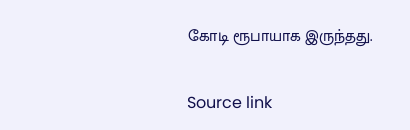கோடி ரூபாயாக இருந்தது.

Source link